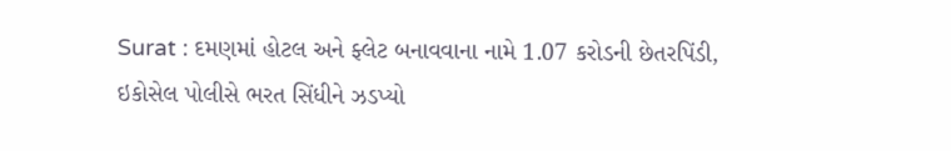Surat : દમણમાં હોટલ અને ફ્લેટ બનાવવાના નામે 1.07 કરોડની છેતરપિંડી, ઇકોસેલ પોલીસે ભરત સિંધીને ઝડપ્યો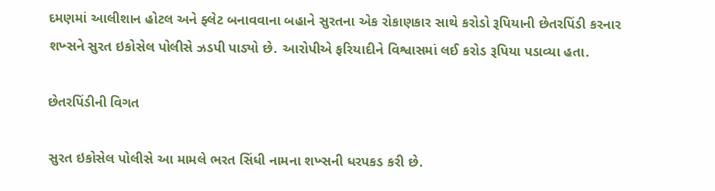દમણમાં આલીશાન હોટલ અને ફ્લેટ બનાવવાના બહાને સુરતના એક રોકાણકાર સાથે કરોડો રૂપિયાની છેતરપિંડી કરનાર શખ્સને સુરત ઇકોસેલ પોલીસે ઝડપી પાડ્યો છે. આરોપીએ ફરિયાદીને વિશ્વાસમાં લઈ કરોડ રૂપિયા પડાવ્યા હતા.

છેતરપિંડીની વિગત

સુરત ઇકોસેલ પોલીસે આ મામલે ભરત સિંધી નામના શખ્સની ધરપકડ કરી છે.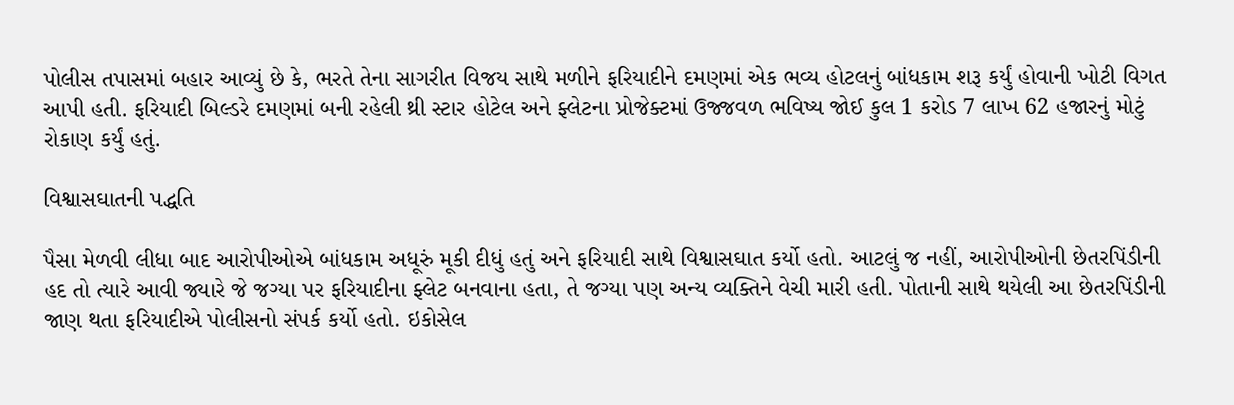પોલીસ તપાસમાં બહાર આવ્યું છે કે, ભરતે તેના સાગરીત વિજય સાથે મળીને ફરિયાદીને દમણમાં એક ભવ્ય હોટલનું બાંધકામ શરૂ કર્યું હોવાની ખોટી વિગત આપી હતી. ફરિયાદી બિલ્ડરે દમણમાં બની રહેલી થ્રી સ્ટાર હોટેલ અને ફ્લેટના પ્રોજેક્ટમાં ઉજ્જવળ ભવિષ્ય જોઈ કુલ 1 કરોડ 7 લાખ 62 હજારનું મોટું રોકાણ કર્યું હતું.

વિશ્વાસઘાતની પદ્ધતિ

પૈસા મેળવી લીધા બાદ આરોપીઓએ બાંધકામ અધૂરું મૂકી દીધું હતું અને ફરિયાદી સાથે વિશ્વાસઘાત કર્યો હતો. આટલું જ નહીં, આરોપીઓની છેતરપિંડીની હદ તો ત્યારે આવી જ્યારે જે જગ્યા પર ફરિયાદીના ફ્લેટ બનવાના હતા, તે જગ્યા પણ અન્ય વ્યક્તિને વેચી મારી હતી. પોતાની સાથે થયેલી આ છેતરપિંડીની જાણ થતા ફરિયાદીએ પોલીસનો સંપર્ક કર્યો હતો. ઇકોસેલ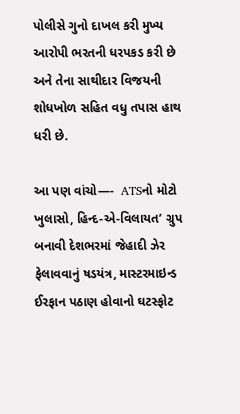પોલીસે ગુનો દાખલ કરી મુખ્ય આરોપી ભરતની ધરપકડ કરી છે અને તેના સાથીદાર વિજયની શોધખોળ સહિત વધુ તપાસ હાથ ધરી છે.

આ પણ વાંચો—-  ATSનો મોટો ખુલાસો, હિન્દ-એ-વિલાયત’ ગ્રુપ બનાવી દેશભરમાં જેહાદી ઝેર ફેલાવવાનું ષડયંત્ર, માસ્ટરમાઇન્ડ ઈરફાન પઠાણ હોવાનો ઘટસ્ફોટ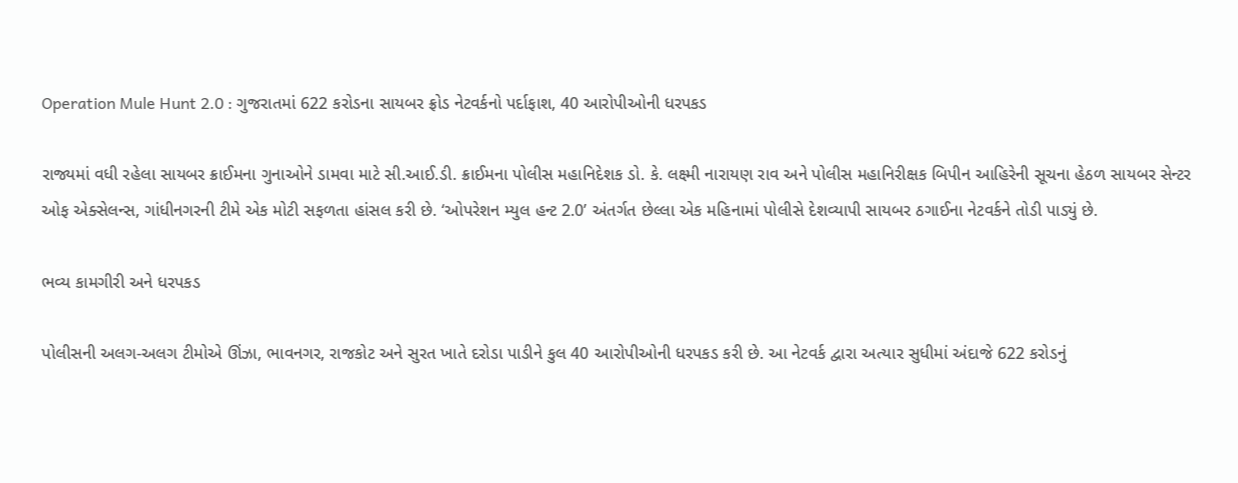Operation Mule Hunt 2.0 : ગુજરાતમાં 622 કરોડના સાયબર ફ્રોડ નેટવર્કનો પર્દાફાશ, 40 આરોપીઓની ધરપકડ

રાજ્યમાં વધી રહેલા સાયબર ક્રાઈમના ગુનાઓને ડામવા માટે સી.આઈ.ડી. ક્રાઈમના પોલીસ મહાનિદેશક ડો. કે. લક્ષ્મી નારાયણ રાવ અને પોલીસ મહાનિરીક્ષક બિપીન આહિરેની સૂચના હેઠળ સાયબર સેન્ટર ઓફ એક્સેલન્સ, ગાંધીનગરની ટીમે એક મોટી સફળતા હાંસલ કરી છે. ‘ઓપરેશન મ્યુલ હન્ટ 2.0’ અંતર્ગત છેલ્લા એક મહિનામાં પોલીસે દેશવ્યાપી સાયબર ઠગાઈના નેટવર્કને તોડી પાડ્યું છે.

ભવ્ય કામગીરી અને ધરપકડ

પોલીસની અલગ-અલગ ટીમોએ ઊંઝા, ભાવનગર, રાજકોટ અને સુરત ખાતે દરોડા પાડીને કુલ 40 આરોપીઓની ધરપકડ કરી છે. આ નેટવર્ક દ્વારા અત્યાર સુધીમાં અંદાજે 622 કરોડનું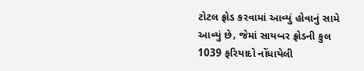ટોટલ ફ્રોડ કરવામાં આવ્યું હોવાનું સામે આવ્યું છે, જેમાં સાયબર ફ્રોડની કુલ 1039 ફરિયાદો નોંધાયેલી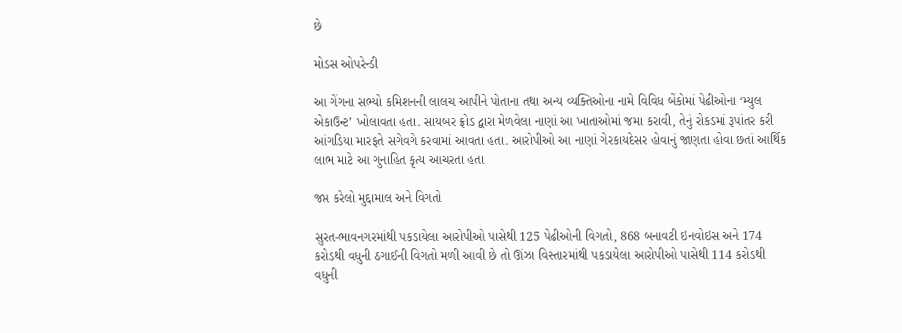છે

મોડસ ઓપરેન્ડી

આ ગેંગના સભ્યો કમિશનની લાલચ આપીને પોતાના તથા અન્ય વ્યક્તિઓના નામે વિવિધ બેંકોમાં પેઢીઓના ‘મ્યુલ એકાઉન્ટ’ ખોલાવતા હતા. સાયબર ફ્રોડ દ્વારા મેળવેલા નાણાં આ ખાતાઓમાં જમા કરાવી, તેનું રોકડમાં રૂપાંતર કરી આંગડિયા મારફતે સગેવગે કરવામાં આવતા હતા. આરોપીઓ આ નાણાં ગેરકાયદેસર હોવાનું જાણતા હોવા છતાં આર્થિક લાભ માટે આ ગુનાહિત કૃત્ય આચરતા હતા

જપ્ત કરેલો મુદ્દામાલ અને વિગતો

સુરત-ભાવનગરમાંથી પકડાયેલા આરોપીઓ પાસેથી 125 પેઢીઓની વિગતો, 868 બનાવટી ઇનવોઇસ અને 174 કરોડથી વધુની ઠગાઈની વિગતો મળી આવી છે તો ઊંઝા વિસ્તારમાંથી પકડાયેલા આરોપીઓ પાસેથી 114 કરોડથી વધુની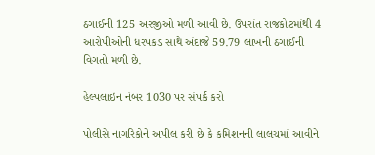ઠગાઈની 125 અરજીઓ મળી આવી છે. ઉપરાંત રાજકોટમાંથી 4 આરોપીઓની ધરપકડ સાથે અંદાજે 59.79 લાખની ઠગાઈની વિગતો મળી છે.

હેલ્પલાઇન નંબર 1030 પર સંપર્ક કરો

પોલીસે નાગરિકોને અપીલ કરી છે કે કમિશનની લાલચમાં આવીને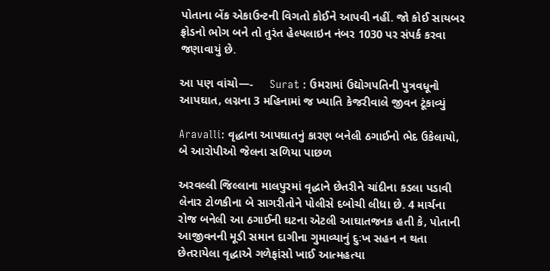પોતાના બેંક એકાઉન્ટની વિગતો કોઈને આપવી નહીં. જો કોઈ સાયબર ફ્રોડનો ભોગ બને તો તુરંત હેલ્પલાઇન નંબર 1030 પર સંપર્ક કરવા જણાવાયું છે.

આ પણ વાંચો—-     Surat : ઉમરામાં ઉદ્યોગપતિની પુત્રવધૂનો આપઘાત, લગ્નના 3 મહિનામાં જ ખ્યાતિ કેજરીવાલે જીવન ટૂંકાવ્યું

Aravalli: વૃદ્ધાના આપઘાતનું કારણ બનેલી ઠગાઈનો ભેદ ઉકેલાયો, બે આરોપીઓ જેલના સળિયા પાછળ

અરવલ્લી જિલ્લાના માલપુરમાં વૃદ્ધાને છેતરીને ચાંદીના કડલા પડાવી લેનાર ટોળકીના બે સાગરીતોને પોલીસે દબોચી લીધા છે. 4 માર્ચના રોજ બનેલી આ ઠગાઈની ઘટના એટલી આઘાતજનક હતી કે, પોતાની આજીવનની મૂડી સમાન દાગીના ગુમાવ્યાનું દુઃખ સહન ન થતા છેતરાયેલા વૃદ્ધાએ ગળેફાંસો ખાઈ આત્મહત્યા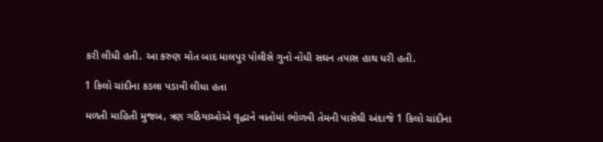કરી લીધી હતી. આ કરુણ મોત બાદ માલપુર પોલીસે ગુનો નોંધી સઘન તપાસ હાથ ધરી હતી.

1 કિલો ચાંદીના કડલા પડાવી લીધા હતા

મળતી માહિતી મુજબ, ત્રણ ગઠિયાઓએ વૃદ્ધાને વાતોમાં ભોળવી તેમની પાસેથી અંદાજે 1 કિલો ચાંદીના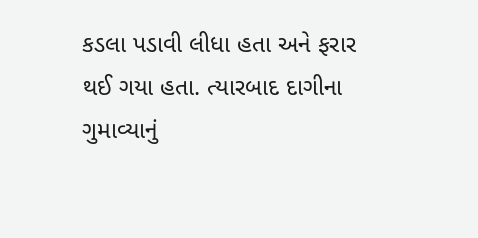કડલા પડાવી લીધા હતા અને ફરાર થઈ ગયા હતા. ત્યારબાદ દાગીના ગુમાવ્યાનું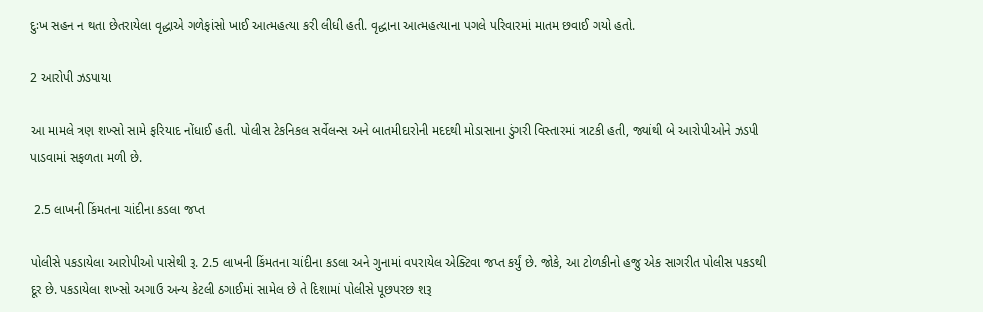દુઃખ સહન ન થતા છેતરાયેલા વૃદ્ધાએ ગળેફાંસો ખાઈ આત્મહત્યા કરી લીધી હતી. વૃદ્ધાના આત્મહત્યાના પગલે પરિવારમાં માતમ છવાઈ ગયો હતો.

2 આરોપી ઝડપાયા

આ મામલે ત્રણ શખ્સો સામે ફરિયાદ નોંધાઈ હતી. પોલીસ ટેકનિકલ સર્વેલન્સ અને બાતમીદારોની મદદથી મોડાસાના ડુંગરી વિસ્તારમાં ત્રાટકી હતી, જ્યાંથી બે આરોપીઓને ઝડપી પાડવામાં સફળતા મળી છે.

 2.5 લાખની કિંમતના ચાંદીના કડલા જપ્ત

પોલીસે પકડાયેલા આરોપીઓ પાસેથી રૂ. 2.5 લાખની કિંમતના ચાંદીના કડલા અને ગુનામાં વપરાયેલ એક્ટિવા જપ્ત કર્યું છે. જોકે, આ ટોળકીનો હજુ એક સાગરીત પોલીસ પકડથી દૂર છે. પકડાયેલા શખ્સો અગાઉ અન્ય કેટલી ઠગાઈમાં સામેલ છે તે દિશામાં પોલીસે પૂછપરછ શરૂ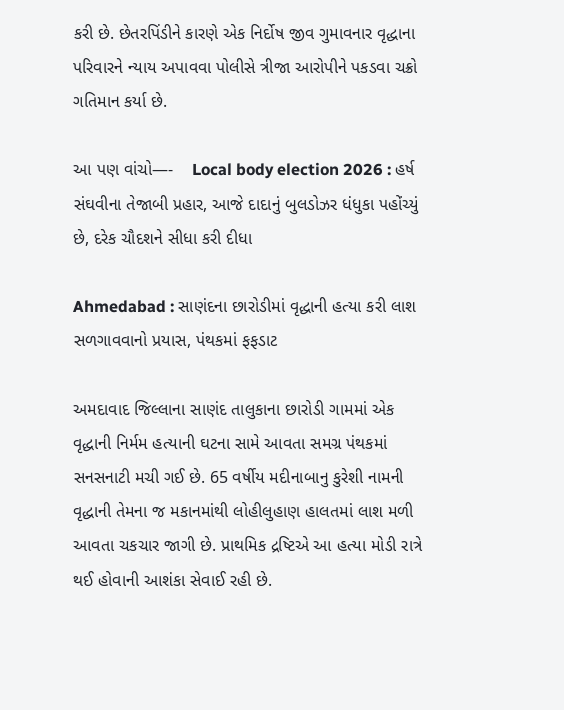કરી છે. છેતરપિંડીને કારણે એક નિર્દોષ જીવ ગુમાવનાર વૃદ્ધાના પરિવારને ન્યાય અપાવવા પોલીસે ત્રીજા આરોપીને પકડવા ચક્રો ગતિમાન કર્યા છે.

આ પણ વાંચો—-    Local body election 2026 : હર્ષ સંઘવીના તેજાબી પ્રહાર, આજે દાદાનું બુલડોઝર ધંધુકા પહોંચ્યું છે, દરેક ચૌદશને સીધા કરી દીધા

Ahmedabad : સાણંદના છારોડીમાં વૃદ્ધાની હત્યા કરી લાશ સળગાવવાનો પ્રયાસ, પંથકમાં ફફડાટ

અમદાવાદ જિલ્લાના સાણંદ તાલુકાના છારોડી ગામમાં એક વૃદ્ધાની નિર્મમ હત્યાની ઘટના સામે આવતા સમગ્ર પંથકમાં સનસનાટી મચી ગઈ છે. 65 વર્ષીય મદીનાબાનુ કુરેશી નામની વૃદ્ધાની તેમના જ મકાનમાંથી લોહીલુહાણ હાલતમાં લાશ મળી આવતા ચકચાર જાગી છે. પ્રાથમિક દ્રષ્ટિએ આ હત્યા મોડી રાત્રે થઈ હોવાની આશંકા સેવાઈ રહી છે.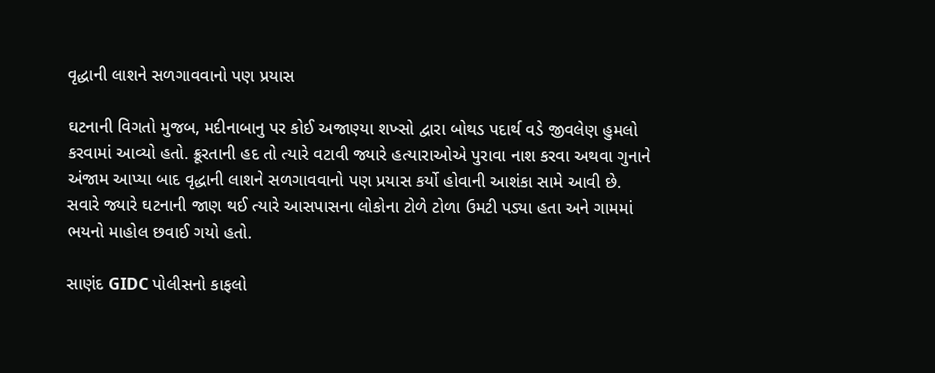વૃદ્ધાની લાશને સળગાવવાનો પણ પ્રયાસ

ઘટનાની વિગતો મુજબ, મદીનાબાનુ પર કોઈ અજાણ્યા શખ્સો દ્વારા બોથડ પદાર્થ વડે જીવલેણ હુમલો કરવામાં આવ્યો હતો. ક્રૂરતાની હદ તો ત્યારે વટાવી જ્યારે હત્યારાઓએ પુરાવા નાશ કરવા અથવા ગુનાને અંજામ આપ્યા બાદ વૃદ્ધાની લાશને સળગાવવાનો પણ પ્રયાસ કર્યો હોવાની આશંકા સામે આવી છે. સવારે જ્યારે ઘટનાની જાણ થઈ ત્યારે આસપાસના લોકોના ટોળે ટોળા ઉમટી પડ્યા હતા અને ગામમાં ભયનો માહોલ છવાઈ ગયો હતો.

સાણંદ GIDC પોલીસનો કાફલો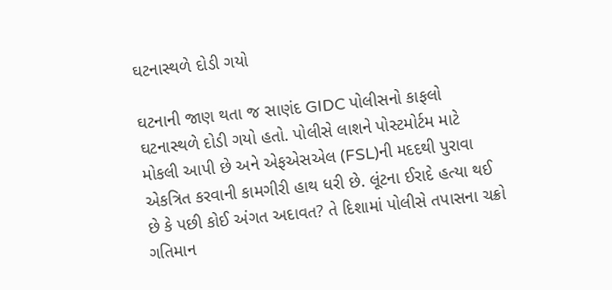ઘટનાસ્થળે દોડી ગયો

ઘટનાની જાણ થતા જ સાણંદ GIDC પોલીસનો કાફલો ઘટનાસ્થળે દોડી ગયો હતો. પોલીસે લાશને પોસ્ટમોર્ટમ માટે મોકલી આપી છે અને એફએસએલ (FSL)ની મદદથી પુરાવા એકત્રિત કરવાની કામગીરી હાથ ધરી છે. લૂંટના ઈરાદે હત્યા થઈ છે કે પછી કોઈ અંગત અદાવત? તે દિશામાં પોલીસે તપાસના ચક્રો ગતિમાન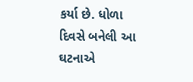કર્યા છે. ધોળા દિવસે બનેલી આ ઘટનાએ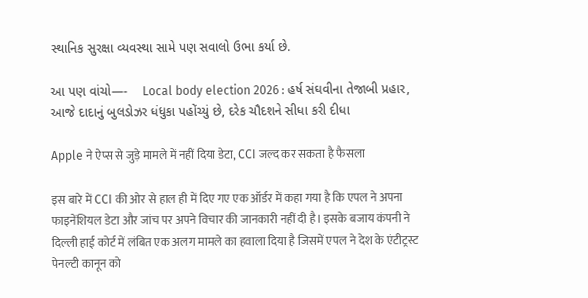સ્થાનિક સુરક્ષા વ્યવસ્થા સામે પણ સવાલો ઉભા કર્યા છે.

આ પણ વાંચો—-    Local body election 2026 : હર્ષ સંઘવીના તેજાબી પ્રહાર, આજે દાદાનું બુલડોઝર ધંધુકા પહોંચ્યું છે, દરેક ચૌદશને સીધા કરી દીધા

Apple ने ऐप्स से जुड़े मामले में नहीं दिया डेटा, CCI जल्द कर सकता है फैसला

इस बारे में CCI की ओर से हाल ही में दिए गए एक ऑर्डर में कहा गया है कि एपल ने अपना फाइनेंशियल डेटा और जांच पर अपने विचार की जानकारी नहीं दी है। इसके बजाय कंपनी ने दिल्ली हाई कोर्ट में लंबित एक अलग मामले का हवाला दिया है जिसमें एपल ने देश के एंटीट्रस्ट पेनल्टी कानून को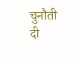चुनौती दी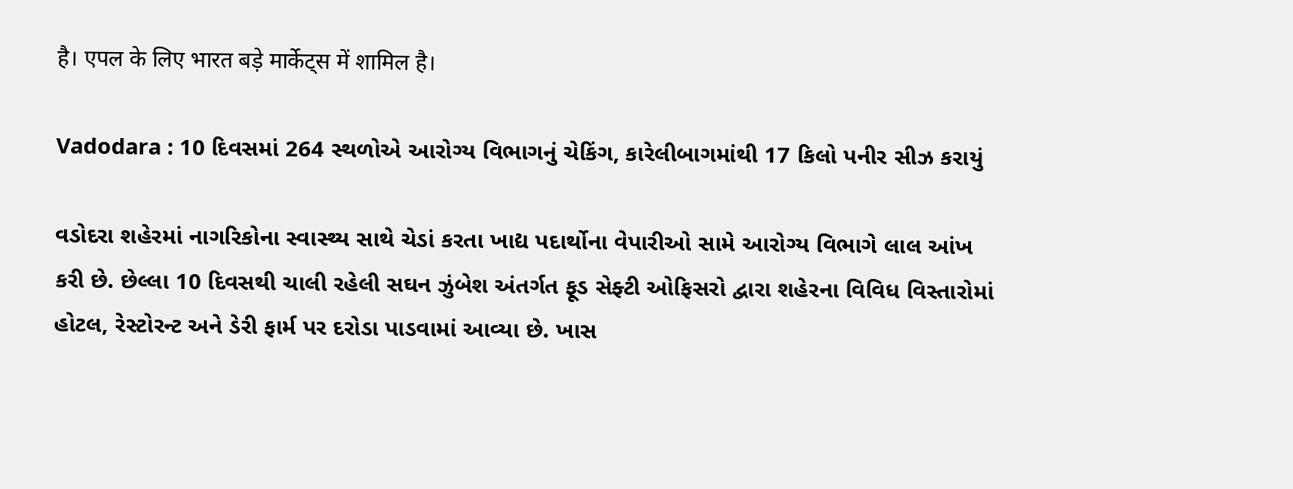है। एपल के लिए भारत बड़े मार्केट्स में शामिल है।

Vadodara : 10 દિવસમાં 264 સ્થળોએ આરોગ્ય વિભાગનું ચેકિંગ, કારેલીબાગમાંથી 17 કિલો પનીર સીઝ કરાયું

વડોદરા શહેરમાં નાગરિકોના સ્વાસ્થ્ય સાથે ચેડાં કરતા ખાદ્ય પદાર્થોના વેપારીઓ સામે આરોગ્ય વિભાગે લાલ આંખ કરી છે. છેલ્લા 10 દિવસથી ચાલી રહેલી સઘન ઝુંબેશ અંતર્ગત ફૂડ સેફ્ટી ઓફિસરો દ્વારા શહેરના વિવિધ વિસ્તારોમાં હોટલ, રેસ્ટોરન્ટ અને ડેરી ફાર્મ પર દરોડા પાડવામાં આવ્યા છે. ખાસ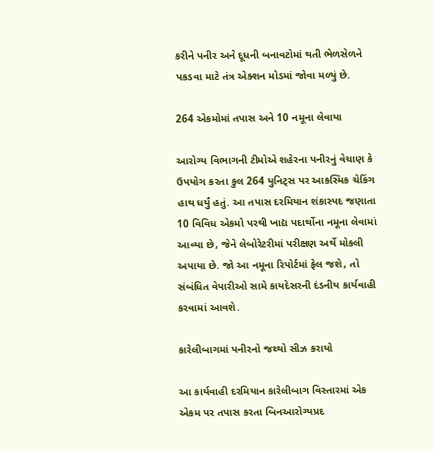કરીને પનીર અને દૂધની બનાવટોમાં થતી ભેળસેળને પકડવા માટે તંત્ર એક્શન મોડમાં જોવા મળ્યું છે.

264 એકમોમાં તપાસ અને 10 નમૂના લેવાયા

આરોગ્ય વિભાગની ટીમોએ શહેરના પનીરનું વેચાણ કે ઉપયોગ કરતા કુલ 264 યુનિટ્સ પર આકસ્મિક ચેકિંગ હાથ ધર્યું હતું. આ તપાસ દરમિયાન શંકાસ્પદ જણાતા 10 વિવિધ એકમો પરથી ખાદ્ય પદાર્થોના નમૂના લેવામાં આવ્યા છે, જેને લેબોરેટરીમાં પરીક્ષણ અર્થે મોકલી અપાયા છે. જો આ નમૂના રિપોર્ટમાં ફેલ જશે, તો સંબંધિત વેપારીઓ સામે કાયદેસરની દંડનીય કાર્યવાહી કરવામાં આવશે.

કારેલીબાગમાં પનીરનો જથ્થો સીઝ કરાયો

આ કાર્યવાહી દરમિયાન કારેલીબાગ વિસ્તારમાં એક એકમ પર તપાસ કરતા બિનઆરોગ્યપ્રદ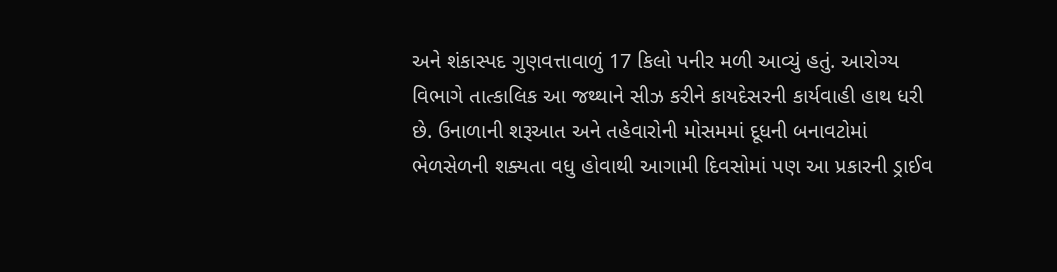અને શંકાસ્પદ ગુણવત્તાવાળું 17 કિલો પનીર મળી આવ્યું હતું. આરોગ્ય વિભાગે તાત્કાલિક આ જથ્થાને સીઝ કરીને કાયદેસરની કાર્યવાહી હાથ ધરી છે. ઉનાળાની શરૂઆત અને તહેવારોની મોસમમાં દૂધની બનાવટોમાં ભેળસેળની શક્યતા વધુ હોવાથી આગામી દિવસોમાં પણ આ પ્રકારની ડ્રાઈવ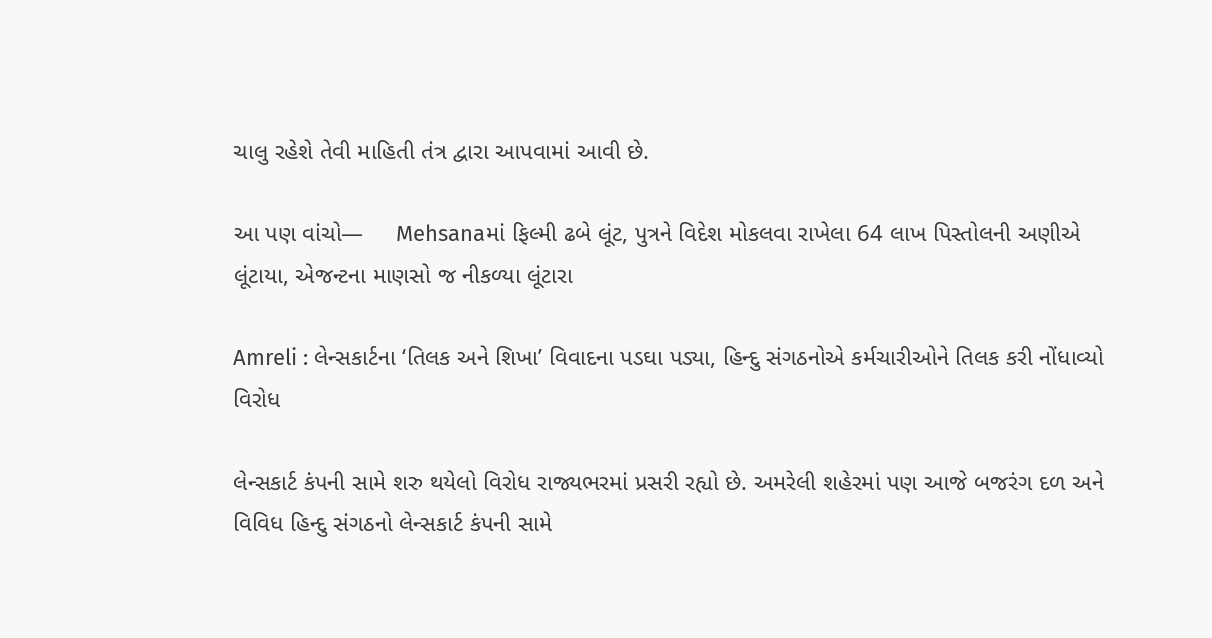ચાલુ રહેશે તેવી માહિતી તંત્ર દ્વારા આપવામાં આવી છે.

આ પણ વાંચો—     Mehsanaમાં ફિલ્મી ઢબે લૂંટ, પુત્રને વિદેશ મોકલવા રાખેલા 64 લાખ પિસ્તોલની અણીએ લૂંટાયા, એજન્ટના માણસો જ નીકળ્યા લૂંટારા

Amreli : લેન્સકાર્ટના ‘તિલક અને શિખા’ વિવાદના પડઘા પડ્યા, હિન્દુ સંગઠનોએ કર્મચારીઓને તિલક કરી નોંધાવ્યો વિરોધ

લેન્સકાર્ટ કંપની સામે શરુ થયેલો વિરોધ રાજ્યભરમાં પ્રસરી રહ્યો છે. અમરેલી શહેરમાં પણ આજે બજરંગ દળ અને વિવિધ હિન્દુ સંગઠનો લેન્સકાર્ટ કંપની સામે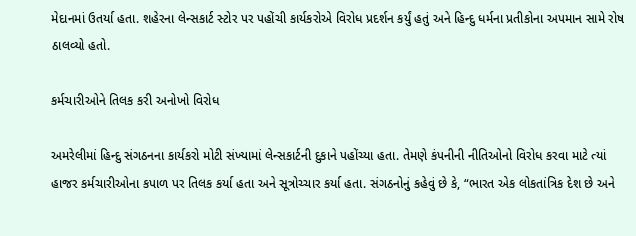મેદાનમાં ઉતર્યા હતા. શહેરના લેન્સકાર્ટ સ્ટોર પર પહોંચી કાર્યકરોએ વિરોધ પ્રદર્શન કર્યું હતું અને હિન્દુ ધર્મના પ્રતીકોના અપમાન સામે રોષ ઠાલવ્યો હતો.

કર્મચારીઓને તિલક કરી અનોખો વિરોધ

અમરેલીમાં હિન્દુ સંગઠનના કાર્યકરો મોટી સંખ્યામાં લેન્સકાર્ટની દુકાને પહોંચ્યા હતા. તેમણે કંપનીની નીતિઓનો વિરોધ કરવા માટે ત્યાં હાજર કર્મચારીઓના કપાળ પર તિલક કર્યા હતા અને સૂત્રોચ્ચાર કર્યા હતા. સંગઠનોનું કહેવું છે કે, “ભારત એક લોકતાંત્રિક દેશ છે અને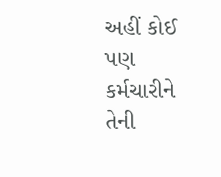અહીં કોઈ પણ કર્મચારીને તેની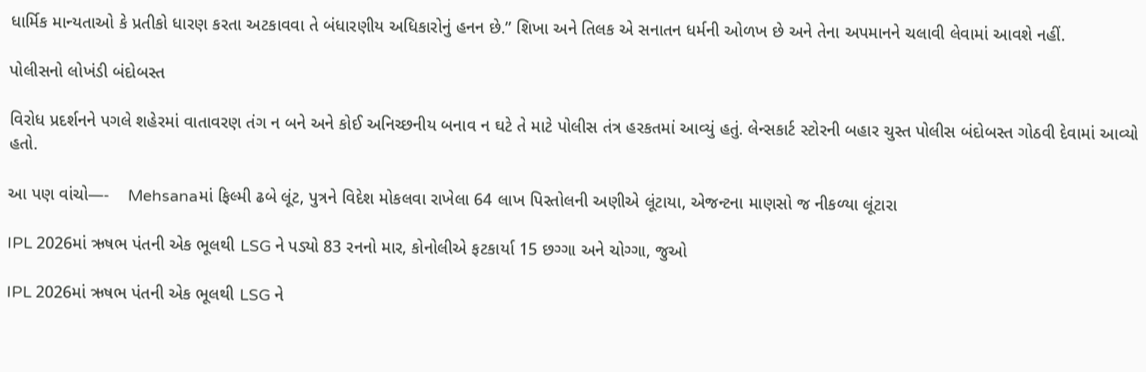ધાર્મિક માન્યતાઓ કે પ્રતીકો ધારણ કરતા અટકાવવા તે બંધારણીય અધિકારોનું હનન છે.” શિખા અને તિલક એ સનાતન ધર્મની ઓળખ છે અને તેના અપમાનને ચલાવી લેવામાં આવશે નહીં.

પોલીસનો લોખંડી બંદોબસ્ત

વિરોધ પ્રદર્શનને પગલે શહેરમાં વાતાવરણ તંગ ન બને અને કોઈ અનિચ્છનીય બનાવ ન ઘટે તે માટે પોલીસ તંત્ર હરકતમાં આવ્યું હતું. લેન્સકાર્ટ સ્ટોરની બહાર ચુસ્ત પોલીસ બંદોબસ્ત ગોઠવી દેવામાં આવ્યો હતો.

આ પણ વાંચો—-    Mehsanaમાં ફિલ્મી ઢબે લૂંટ, પુત્રને વિદેશ મોકલવા રાખેલા 64 લાખ પિસ્તોલની અણીએ લૂંટાયા, એજન્ટના માણસો જ નીકળ્યા લૂંટારા

IPL 2026માં ઋષભ પંતની એક ભૂલથી LSG ને પડ્યો 83 રનનો માર, કોનોલીએ ફટકાર્યા 15 છગ્ગા અને ચોગ્ગા, જુઓ

IPL 2026માં ઋષભ પંતની એક ભૂલથી LSG ને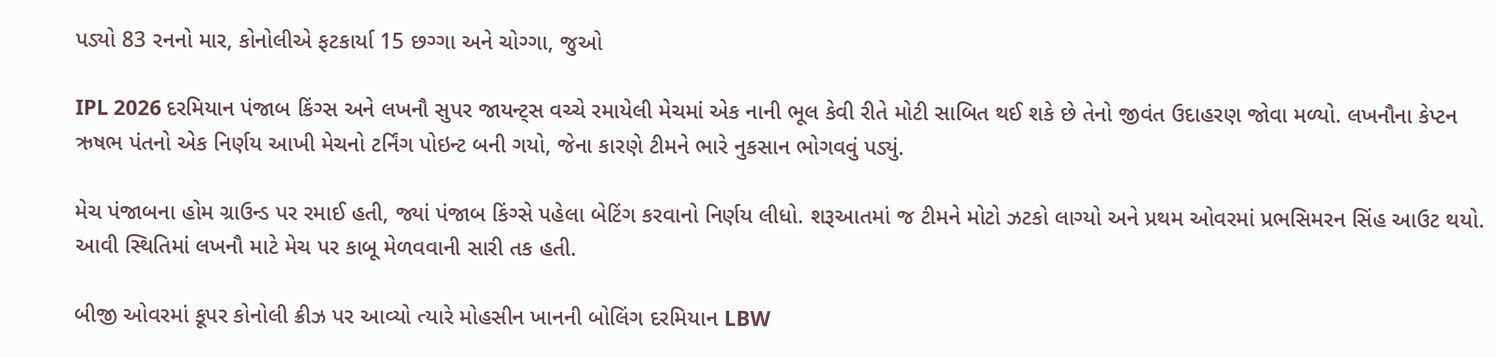પડ્યો 83 રનનો માર, કોનોલીએ ફટકાર્યા 15 છગ્ગા અને ચોગ્ગા, જુઓ

IPL 2026 દરમિયાન પંજાબ કિંગ્સ અને લખનૌ સુપર જાયન્ટ્સ વચ્ચે રમાયેલી મેચમાં એક નાની ભૂલ કેવી રીતે મોટી સાબિત થઈ શકે છે તેનો જીવંત ઉદાહરણ જોવા મળ્યો. લખનૌના કેપ્ટન ઋષભ પંતનો એક નિર્ણય આખી મેચનો ટર્નિંગ પોઇન્ટ બની ગયો, જેના કારણે ટીમને ભારે નુકસાન ભોગવવું પડ્યું.

મેચ પંજાબના હોમ ગ્રાઉન્ડ પર રમાઈ હતી, જ્યાં પંજાબ કિંગ્સે પહેલા બેટિંગ કરવાનો નિર્ણય લીધો. શરૂઆતમાં જ ટીમને મોટો ઝટકો લાગ્યો અને પ્રથમ ઓવરમાં પ્રભસિમરન સિંહ આઉટ થયો. આવી સ્થિતિમાં લખનૌ માટે મેચ પર કાબૂ મેળવવાની સારી તક હતી.

બીજી ઓવરમાં કૂપર કોનોલી ક્રીઝ પર આવ્યો ત્યારે મોહસીન ખાનની બોલિંગ દરમિયાન LBW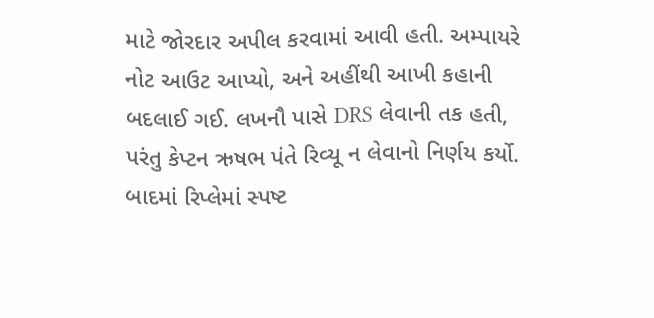માટે જોરદાર અપીલ કરવામાં આવી હતી. અમ્પાયરે નોટ આઉટ આપ્યો, અને અહીંથી આખી કહાની બદલાઈ ગઈ. લખનૌ પાસે DRS લેવાની તક હતી, પરંતુ કેપ્ટન ઋષભ પંતે રિવ્યૂ ન લેવાનો નિર્ણય કર્યો. બાદમાં રિપ્લેમાં સ્પષ્ટ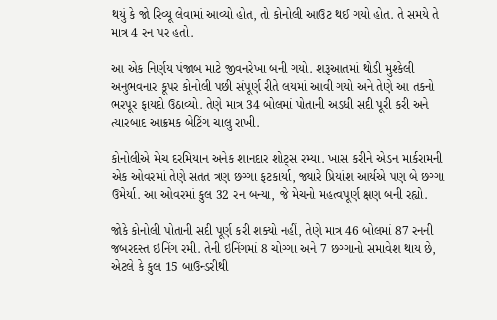થયું કે જો રિવ્યૂ લેવામાં આવ્યો હોત, તો કોનોલી આઉટ થઈ ગયો હોત. તે સમયે તે માત્ર 4 રન પર હતો.

આ એક નિર્ણય પંજાબ માટે જીવનરેખા બની ગયો. શરૂઆતમાં થોડી મુશ્કેલી અનુભવનાર કૂપર કોનોલી પછી સંપૂર્ણ રીતે લયમાં આવી ગયો અને તેણે આ તકનો ભરપૂર ફાયદો ઉઠાવ્યો. તેણે માત્ર 34 બોલમાં પોતાની અડધી સદી પૂરી કરી અને ત્યારબાદ આક્રમક બેટિંગ ચાલુ રાખી.

કોનોલીએ મેચ દરમિયાન અનેક શાનદાર શોટ્સ રમ્યા. ખાસ કરીને એડન માર્કરામની એક ઓવરમાં તેણે સતત ત્રણ છગ્ગા ફટકાર્યા, જ્યારે પ્રિયાંશ આર્યએ પણ બે છગ્ગા ઉમેર્યા. આ ઓવરમાં કુલ 32 રન બન્યા, જે મેચનો મહત્વપૂર્ણ ક્ષણ બની રહ્યો.

જોકે કોનોલી પોતાની સદી પૂર્ણ કરી શક્યો નહીં, તેણે માત્ર 46 બોલમાં 87 રનની જબરદસ્ત ઇનિંગ રમી. તેની ઇનિંગમાં 8 ચોગ્ગા અને 7 છગ્ગાનો સમાવેશ થાય છે, એટલે કે કુલ 15 બાઉન્ડરીથી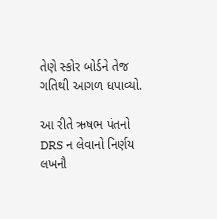તેણે સ્કોર બોર્ડને તેજ ગતિથી આગળ ધપાવ્યો.

આ રીતે ઋષભ પંતનો DRS ન લેવાનો નિર્ણય લખનૌ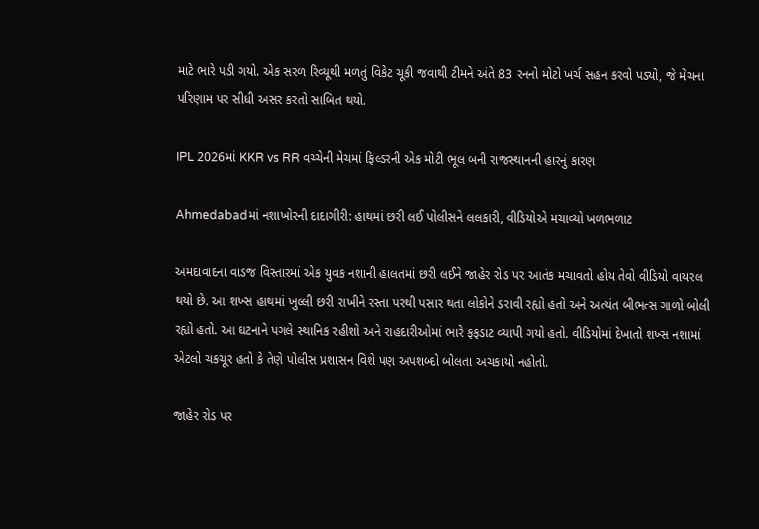માટે ભારે પડી ગયો. એક સરળ રિવ્યૂથી મળતું વિકેટ ચૂકી જવાથી ટીમને અંતે 83 રનનો મોટો ખર્ચ સહન કરવો પડ્યો, જે મેચના પરિણામ પર સીધી અસર કરતો સાબિત થયો.

IPL 2026માં KKR vs RR વચ્ચેની મેચમાં ફિલ્ડરની એક મોટી ભૂલ બની રાજસ્થાનની હારનું કારણ

Ahmedabadમાં નશાખોરની દાદાગીરી: હાથમાં છરી લઈ પોલીસને લલકારી, વીડિયોએ મચાવ્યો ખળભળાટ

અમદાવાદના વાડજ વિસ્તારમાં એક યુવક નશાની હાલતમાં છરી લઈને જાહેર રોડ પર આતંક મચાવતો હોય તેવો વીડિયો વાયરલ થયો છે. આ શખ્સ હાથમાં ખુલ્લી છરી રાખીને રસ્તા પરથી પસાર થતા લોકોને ડરાવી રહ્યો હતો અને અત્યંત બીભત્સ ગાળો બોલી રહ્યો હતો. આ ઘટનાને પગલે સ્થાનિક રહીશો અને રાહદારીઓમાં ભારે ફફડાટ વ્યાપી ગયો હતો. વીડિયોમાં દેખાતો શખ્સ નશામાં એટલો ચકચૂર હતો કે તેણે પોલીસ પ્રશાસન વિશે પણ અપશબ્દો બોલતા અચકાયો નહોતો.

જાહેર રોડ પર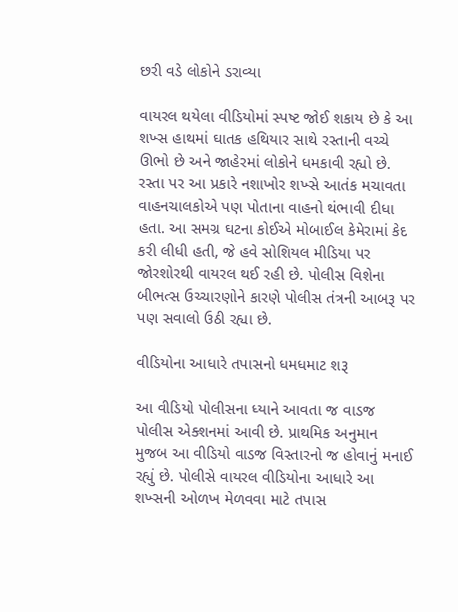છરી વડે લોકોને ડરાવ્યા

વાયરલ થયેલા વીડિયોમાં સ્પષ્ટ જોઈ શકાય છે કે આ શખ્સ હાથમાં ઘાતક હથિયાર સાથે રસ્તાની વચ્ચે ઊભો છે અને જાહેરમાં લોકોને ધમકાવી રહ્યો છે. રસ્તા પર આ પ્રકારે નશાખોર શખ્સે આતંક મચાવતા વાહનચાલકોએ પણ પોતાના વાહનો થંભાવી દીધા હતા. આ સમગ્ર ઘટના કોઈએ મોબાઈલ કેમેરામાં કેદ કરી લીધી હતી, જે હવે સોશિયલ મીડિયા પર જોરશોરથી વાયરલ થઈ રહી છે. પોલીસ વિશેના બીભત્સ ઉચ્ચારણોને કારણે પોલીસ તંત્રની આબરૂ પર પણ સવાલો ઉઠી રહ્યા છે.

વીડિયોના આધારે તપાસનો ધમધમાટ શરૂ

આ વીડિયો પોલીસના ધ્યાને આવતા જ વાડજ પોલીસ એક્શનમાં આવી છે. પ્રાથમિક અનુમાન મુજબ આ વીડિયો વાડજ વિસ્તારનો જ હોવાનું મનાઈ રહ્યું છે. પોલીસે વાયરલ વીડિયોના આધારે આ શખ્સની ઓળખ મેળવવા માટે તપાસ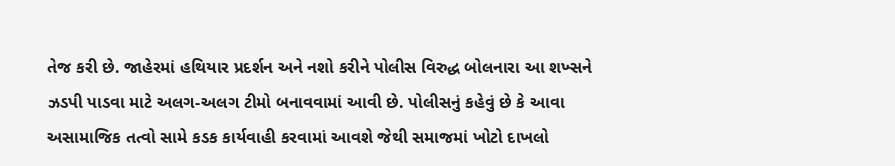તેજ કરી છે. જાહેરમાં હથિયાર પ્રદર્શન અને નશો કરીને પોલીસ વિરુદ્ધ બોલનારા આ શખ્સને ઝડપી પાડવા માટે અલગ-અલગ ટીમો બનાવવામાં આવી છે. પોલીસનું કહેવું છે કે આવા અસામાજિક તત્વો સામે કડક કાર્યવાહી કરવામાં આવશે જેથી સમાજમાં ખોટો દાખલો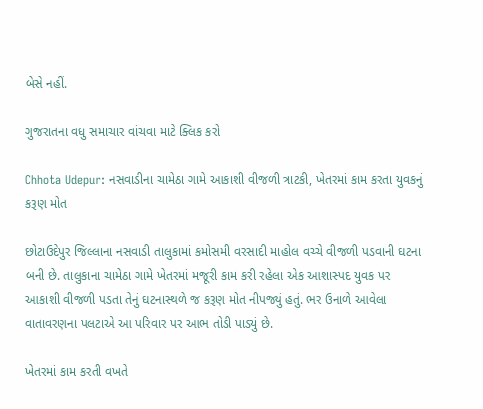બેસે નહીં.

ગુજરાતના વધુ સમાચાર વાંચવા માટે ક્લિક કરો

Chhota Udepur: નસવાડીના ચામેઠા ગામે આકાશી વીજળી ત્રાટકી, ખેતરમાં કામ કરતા યુવકનું કરૂણ મોત

છોટાઉદેપુર જિલ્લાના નસવાડી તાલુકામાં કમોસમી વરસાદી માહોલ વચ્ચે વીજળી પડવાની ઘટના બની છે. તાલુકાના ચામેઠા ગામે ખેતરમાં મજૂરી કામ કરી રહેલા એક આશાસ્પદ યુવક પર આકાશી વીજળી પડતા તેનું ઘટનાસ્થળે જ કરૂણ મોત નીપજ્યું હતું. ભર ઉનાળે આવેલા વાતાવરણના પલટાએ આ પરિવાર પર આભ તોડી પાડ્યું છે.

ખેતરમાં કામ કરતી વખતે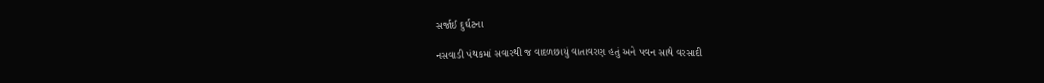સર્જાઈ દુર્ઘટના

નસવાડી પંથકમાં સવારથી જ વાદળછાયું વાતાવરણ હતું અને પવન સાથે વરસાદી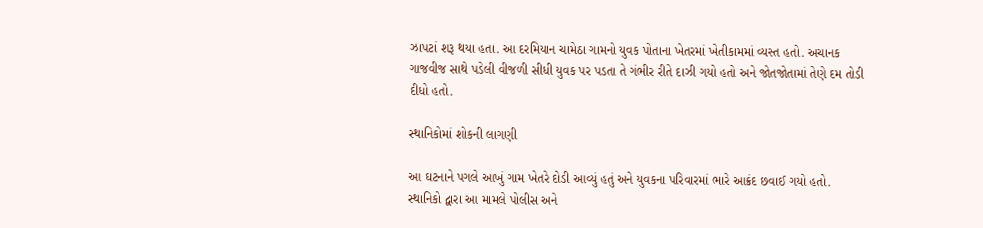ઝાપટાં શરૂ થયા હતા. આ દરમિયાન ચામેઠા ગામનો યુવક પોતાના ખેતરમાં ખેતીકામમાં વ્યસ્ત હતો. અચાનક ગાજવીજ સાથે પડેલી વીજળી સીધી યુવક પર પડતા તે ગંભીર રીતે દાઝી ગયો હતો અને જોતજોતામાં તેણે દમ તોડી દીધો હતો.

સ્થાનિકોમાં શોકની લાગણી

આ ઘટનાને પગલે આખું ગામ ખેતરે દોડી આવ્યું હતું અને યુવકના પરિવારમાં ભારે આક્રંદ છવાઈ ગયો હતો. સ્થાનિકો દ્વારા આ મામલે પોલીસ અને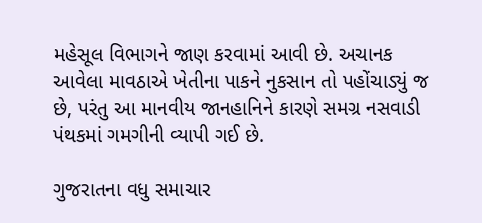મહેસૂલ વિભાગને જાણ કરવામાં આવી છે. અચાનક આવેલા માવઠાએ ખેતીના પાકને નુકસાન તો પહોંચાડ્યું જ છે, પરંતુ આ માનવીય જાનહાનિને કારણે સમગ્ર નસવાડી પંથકમાં ગમગીની વ્યાપી ગઈ છે.

ગુજરાતના વધુ સમાચાર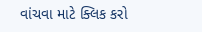વાંચવા માટે ક્લિક કરો